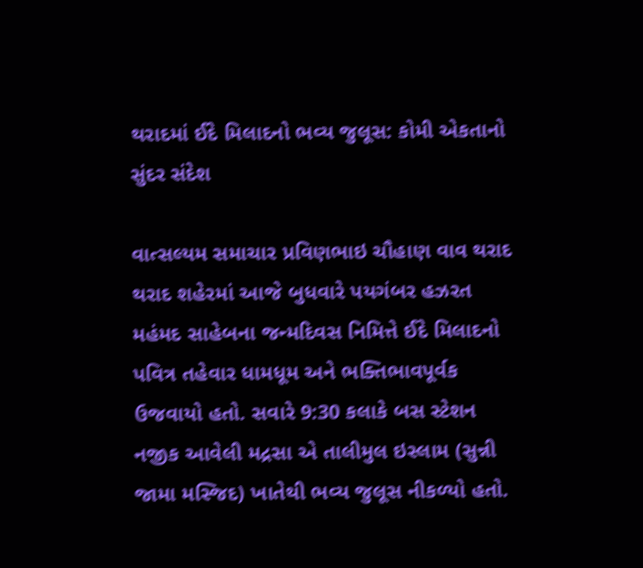થરાદમાં ઈદે મિલાદનો ભવ્ય જુલૂસ: કોમી એકતાનો સુંદર સંદેશ

વાત્સલ્યમ સમાચાર પ્રવિણભાઇ ચૌહાણ વાવ થરાદ
થરાદ શહેરમાં આજે બુધવારે પયગંબર હઝરત મહંમદ સાહેબના જન્મદિવસ નિમિત્તે ઈદે મિલાદનો પવિત્ર તહેવાર ધામધૂમ અને ભક્તિભાવપૂર્વક ઉજવાયો હતો. સવારે 9:30 કલાકે બસ સ્ટેશન નજીક આવેલી મદ્રસા એ તાલીમુલ ઇસ્લામ (સુન્ની જામા મસ્જિદ) ખાતેથી ભવ્ય જુલૂસ નીકળ્યો હતો.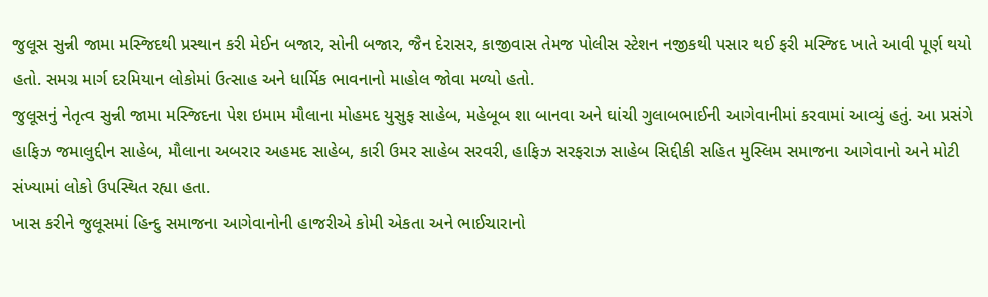જુલૂસ સુન્ની જામા મસ્જિદથી પ્રસ્થાન કરી મેઈન બજાર, સોની બજાર, જૈન દેરાસર, કાજીવાસ તેમજ પોલીસ સ્ટેશન નજીકથી પસાર થઈ ફરી મસ્જિદ ખાતે આવી પૂર્ણ થયો હતો. સમગ્ર માર્ગ દરમિયાન લોકોમાં ઉત્સાહ અને ધાર્મિક ભાવનાનો માહોલ જોવા મળ્યો હતો.
જુલૂસનું નેતૃત્વ સુન્ની જામા મસ્જિદના પેશ ઇમામ મૌલાના મોહમદ યુસુફ સાહેબ, મહેબૂબ શા બાનવા અને ઘાંચી ગુલાબભાઈની આગેવાનીમાં કરવામાં આવ્યું હતું. આ પ્રસંગે હાફિઝ જમાલુદ્દીન સાહેબ, મૌલાના અબરાર અહમદ સાહેબ, કારી ઉમર સાહેબ સરવરી, હાફિઝ સરફરાઝ સાહેબ સિદ્દીકી સહિત મુસ્લિમ સમાજના આગેવાનો અને મોટી સંખ્યામાં લોકો ઉપસ્થિત રહ્યા હતા.
ખાસ કરીને જુલૂસમાં હિન્દુ સમાજના આગેવાનોની હાજરીએ કોમી એકતા અને ભાઈચારાનો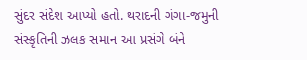સુંદર સંદેશ આપ્યો હતો. થરાદની ગંગા-જમુની સંસ્કૃતિની ઝલક સમાન આ પ્રસંગે બંને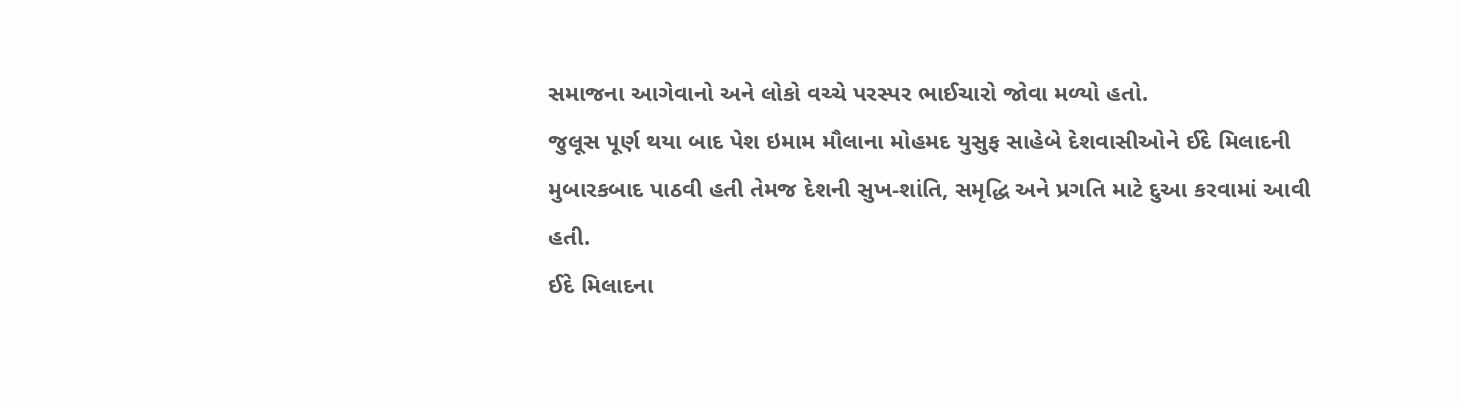સમાજના આગેવાનો અને લોકો વચ્ચે પરસ્પર ભાઈચારો જોવા મળ્યો હતો.
જુલૂસ પૂર્ણ થયા બાદ પેશ ઇમામ મૌલાના મોહમદ યુસુફ સાહેબે દેશવાસીઓને ઈદે મિલાદની મુબારકબાદ પાઠવી હતી તેમજ દેશની સુખ-શાંતિ, સમૃદ્ધિ અને પ્રગતિ માટે દુઆ કરવામાં આવી હતી.
ઈદે મિલાદના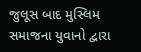જુલૂસ બાદ મુસ્લિમ સમાજના યુવાનો દ્વારા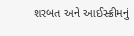શરબત અને આઈસ્ક્રીમનું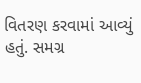વિતરણ કરવામાં આવ્યું હતું. સમગ્ર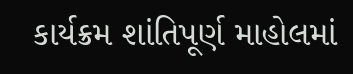કાર્યક્રમ શાંતિપૂર્ણ માહોલમાં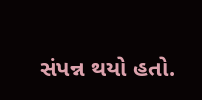સંપન્ન થયો હતો.